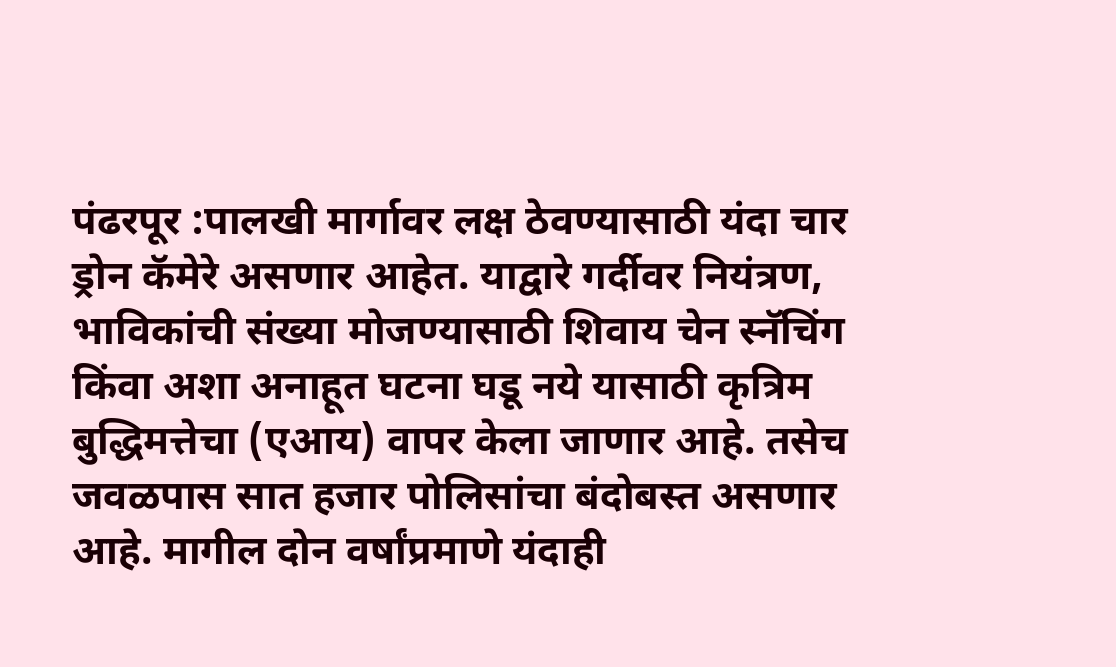पंढरपूर :पालखी मार्गावर लक्ष ठेवण्यासाठी यंदा चार ड्रोन कॅमेरे असणार आहेत. याद्वारे गर्दीवर नियंत्रण, भाविकांची संख्या मोजण्यासाठी शिवाय चेन स्नॅचिंग किंवा अशा अनाहूत घटना घडू नये यासाठी कृत्रिम बुद्धिमत्तेचा (एआय) वापर केला जाणार आहे. तसेच जवळपास सात हजार पोलिसांचा बंदोबस्त असणार आहे. मागील दोन वर्षांप्रमाणे यंदाही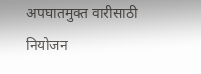अपघातमुक्त वारीसाठी नियोजन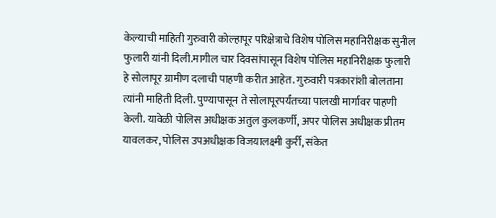केल्याची माहिती गुरुवारी कोल्हापूर परिक्षेत्राचे विशेष पोलिस महानिरीक्षक सुनील फुलारी यांनी दिली.मागील चार दिवसांपासून विशेष पोलिस महानिरीक्षक फुलारी हे सोलापूर ग्रामीण दलाची पाहणी करीत आहेत. गुरुवारी पत्रकारांशी बोलताना त्यांनी माहिती दिली. पुण्यापासून ते सोलापूरपर्यंतच्या पालखी मार्गावर पाहणी केली. यावेळी पोलिस अधीक्षक अतुल कुलकर्णी, अपर पोलिस अधीक्षक प्रीतम यावलकर, पोलिस उपअधीक्षक विजयालक्ष्मी कुर्री, संकेत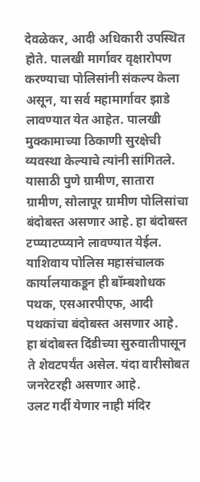देवळेकर, आदी अधिकारी उपस्थित होते. पालखी मार्गावर वृक्षारोपण करण्याचा पोलिसांनी संकल्प केला असून, या सर्व महामार्गावर झाडे लावण्यात येत आहेत. पालखी मुक्कामाच्या ठिकाणी सुरक्षेची व्यवस्था केल्याचे त्यांनी सांगितले. यासाठी पुणे ग्रामीण, सातारा ग्रामीण, सोलापूर ग्रामीण पोलिसांचा बंदोबस्त असणार आहे. हा बंदोबस्त टप्प्याटप्प्याने लावण्यात येईल. याशिवाय पोलिस महासंचालक कार्यालयाकडून ही बॉम्बशोधक पथक, एसआरपीएफ, आदी पथकांचा बंदोबस्त असणार आहे. हा बंदोबस्त दिंडीच्या सुरुवातीपासून ते शेवटपर्यंत असेल. यंदा वारीसोबत जनरेटरही असणार आहे.
उलट गर्दी येणार नाही मंदिर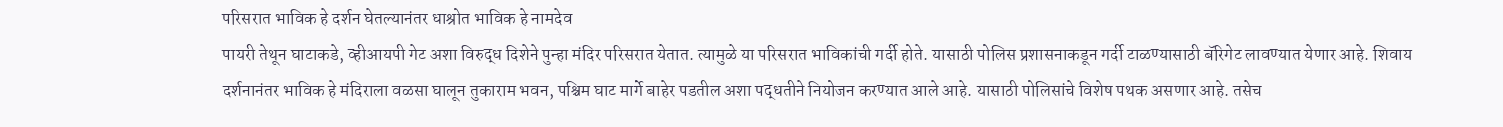परिसरात भाविक हे दर्शन घेतल्यानंतर धाश्रोत भाविक हे नामदेव
पायरी तेथून घाटाकडे, व्हीआयपी गेट अशा विरुद्ध दिशेने पुन्हा मंदिर परिसरात येतात. त्यामुळे या परिसरात भाविकांची गर्दी होते. यासाठी पोलिस प्रशासनाकडून गर्दी टाळण्यासाठी बॅरिगेट लावण्यात येणार आहे. शिवाय दर्शनानंतर भाविक हे मंदिराला वळसा घालून तुकाराम भवन, पश्चिम घाट मार्गे बाहेर पडतील अशा पद्धतीने नियोजन करण्यात आले आहे. यासाठी पोलिसांचे विशेष पथक असणार आहे. तसेच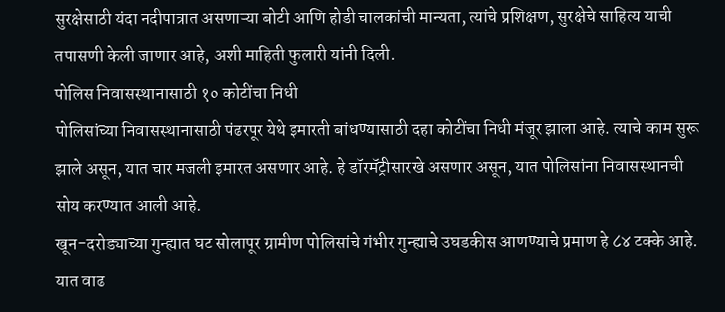सुरक्षेसाठी यंदा नदीपात्रात असणाऱ्या बोटी आणि होडी चालकांची मान्यता, त्यांचे प्रशिक्षण, सुरक्षेचे साहित्य याची तपासणी केली जाणार आहे, अशी माहिती फुलारी यांनी दिली.
पोलिस निवासस्थानासाठी १० कोटींचा निधी
पोलिसांच्या निवासस्थानासाठी पंढरपूर येथे इमारती बांधण्यासाठी दहा कोटींचा निधी मंजूर झाला आहे. त्याचे काम सुरू झाले असून, यात चार मजली इमारत असणार आहे. हे डॉरमॅट्रीसारखे असणार असून, यात पोलिसांना निवासस्थानची सोय करण्यात आली आहे.
खून-दरोड्याच्या गुन्ह्यात घट सोलापूर ग्रामीण पोलिसांचे गंभीर गुन्ह्याचे उघडकीस आणण्याचे प्रमाण हे ८४ टक्के आहे. यात वाढ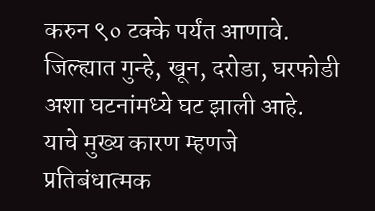करुन ९० टक्के पर्यंत आणावे. जिल्ह्यात गुन्हे, खून, दरोडा, घरफोडी अशा घटनांमध्ये घट झाली आहे. याचे मुख्य कारण म्हणजे प्रतिबंधात्मक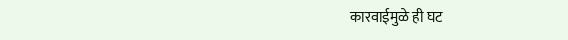कारवाईमुळे ही घट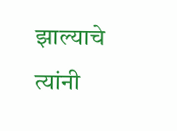झाल्याचे त्यांनी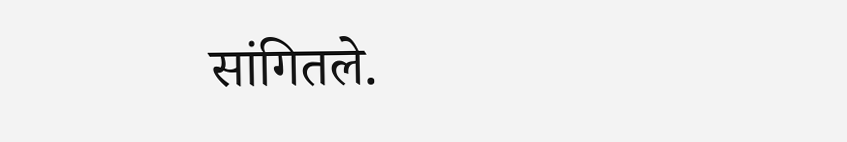सांगितले.